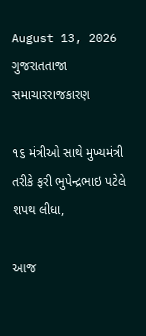August 13, 2026
ગુજરાતતાજા સમાચારરાજકારણ

૧૬ મંત્રીઓ સાથે મુખ્યમંત્રી તરીકે ફરી ભુપેન્દ્રભાઇ પટેલે શપથ લીધા,

આજ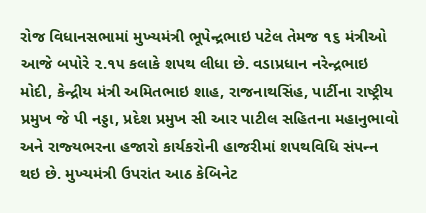રોજ વિધાનસભામાં મુખ્‍યમંત્રી ભૂપેન્‍દ્રભાઇ પટેલ તેમજ ૧૬ મંત્રીઓ આજે બપોરે ૨.૧૫ કલાકે શપથ લીધા છે. વડાપ્રધાન નરેન્‍દ્રભાઇ મોદી, કેન્‍દ્રીય મંત્રી અમિતભાઇ શાહ, રાજનાથસિંહ, પાર્ટીના રાષ્‍ટ્રીય પ્રમુખ જે પી નડ્ડા, પ્રદેશ પ્રમુખ સી આર પાટીલ સહિતના મહાનુભાવો અને રાજ્‍યભરના હજારો કાર્યકરોની હાજરીમાં શપથવિધિ સંપન્‍ન થઇ છે. મુખ્‍યમંત્રી ઉપરાંત આઠ કેબિનેટ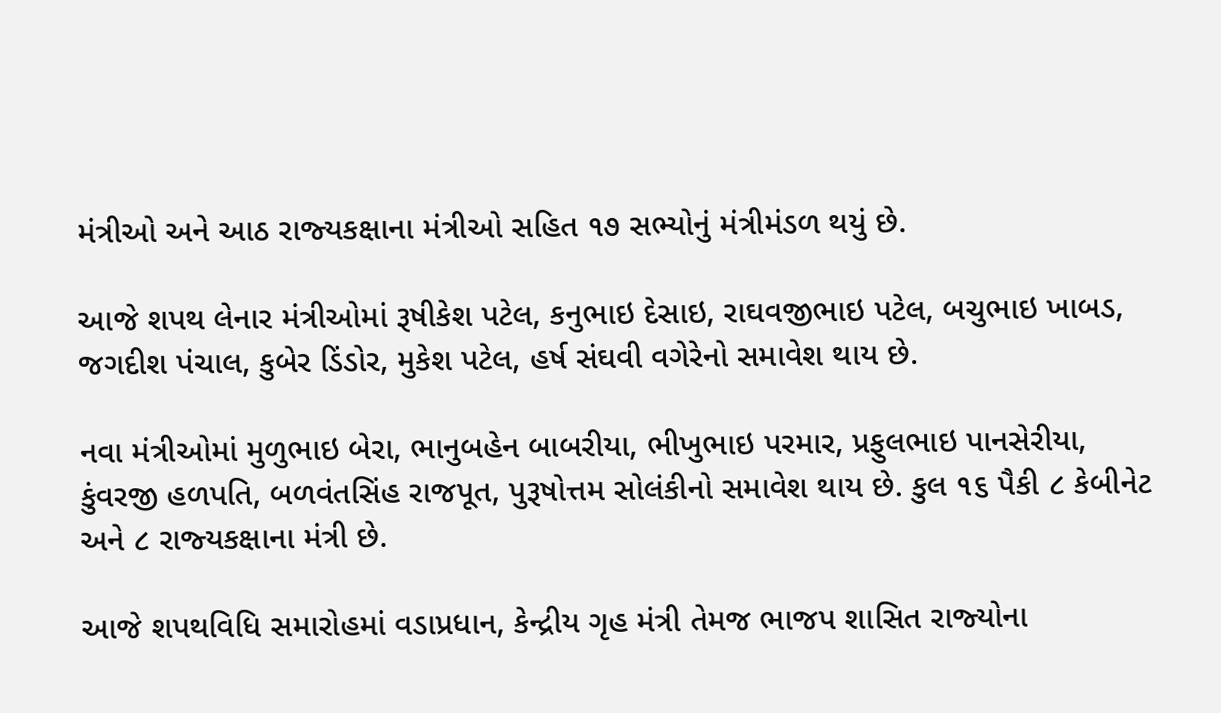મંત્રીઓ અને આઠ રાજ્‍યકક્ષાના મંત્રીઓ સહિત ૧૭ સભ્‍યોનું મંત્રીમંડળ થયું છે.

આજે શપથ લેનાર મંત્રીઓમાં રૂષીકેશ પટેલ, કનુભાઇ દેસાઇ, રાઘવજીભાઇ પટેલ, બચુભાઇ ખાબડ, જગદીશ પંચાલ, કુબેર ડિંડોર, મુકેશ પટેલ, હર્ષ સંઘવી વગેરેનો સમાવેશ થાય છે.

નવા મંત્રીઓમાં મુળુભાઇ બેરા, ભાનુબહેન બાબરીયા, ભીખુભાઇ પરમાર, પ્રફુલભાઇ પાનસેરીયા, કુંવરજી હળપતિ, બળવંતસિંહ રાજપૂત, પુરૂષોત્તમ સોલંકીનો સમાવેશ થાય છે. કુલ ૧૬ પૈકી ૮ કેબીનેટ અને ૮ રાજ્‍યકક્ષાના મંત્રી છે.

આજે શપથવિધિ સમારોહમાં વડાપ્રધાન, કેન્‍દ્રીય ગૃહ મંત્રી તેમજ ભાજપ શાસિત રાજ્‍યોના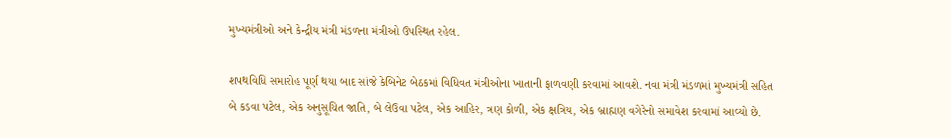મુખ્‍યમંત્રીઓ અને કેન્‍દ્રીય મંત્રી મંડળના મંત્રીઓ ઉપસ્‍થિત રહેલ.

શપથવિધિ સમારોહ પૂર્ણ થયા બાદ સાંજે કેબિનેટ બેઠકમાં વિધિવત મંત્રીઓના ખાતાની ફાળવણી કરવામાં આવશે. નવા મંત્રી મંડળમાં મુખ્‍યમંત્રી સહિત બે કડવા પટેલ, એક અનુસૂચિત જાતિ, બે લેઉવા પટેલ, એક આહિર, ત્રણ કોળી, એક ક્ષત્રિય, એક બ્રાહ્મણ વગેરેનો સમાવેશ કરવામાં આવ્‍યો છે.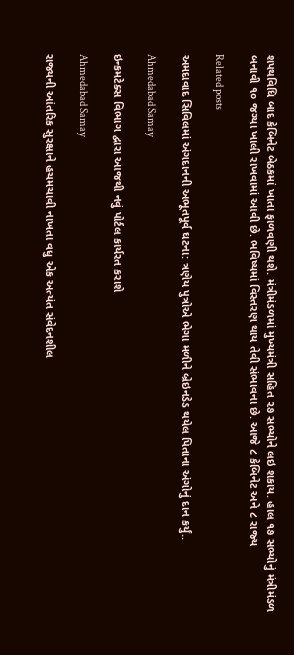શપથવિધિ બાદ કેબિનેટ બેઠકમાં ખાતા ફાળવણી થશે. મંત્રીમંડળમાં મુખ્‍યમંત્રી સહિત ૨૭ સભ્‍યોને લઇ શકાય. હાલ ૧૭ સભ્‍યોનું મંત્રીમંડળ બનાવી ૧૦ જગ્‍યા ખાલી રાખવામાં આવી છે. ભવિષ્‍યમાં વિસ્‍તરણ થાય તેવી સંભાવના છે. આજે ૮ કેબિનેટ અને ૮ રાજ્‍ય

Related posts

અમદાવાદ સિવિલમાં અંગદાનની અભૂતપૂર્વ ઘટના: ત્રણેય પુત્રોએ ભેગા મળીને બ્રેઇનડેડ થયેલ પિતાના અંગોનું દાન કર્યું..

Ahmedabad Samay

ઇન્કમટેક્સ વિભાગ દ્વારા આજથી નવું પોર્ટલ કાર્યરત કરાશે

Ahmedabad Samay

રાજ્યની આંતરિક સુરક્ષાને હચમચાવી નાખતા વધુ એક અત્યંત સંવેદનશીલ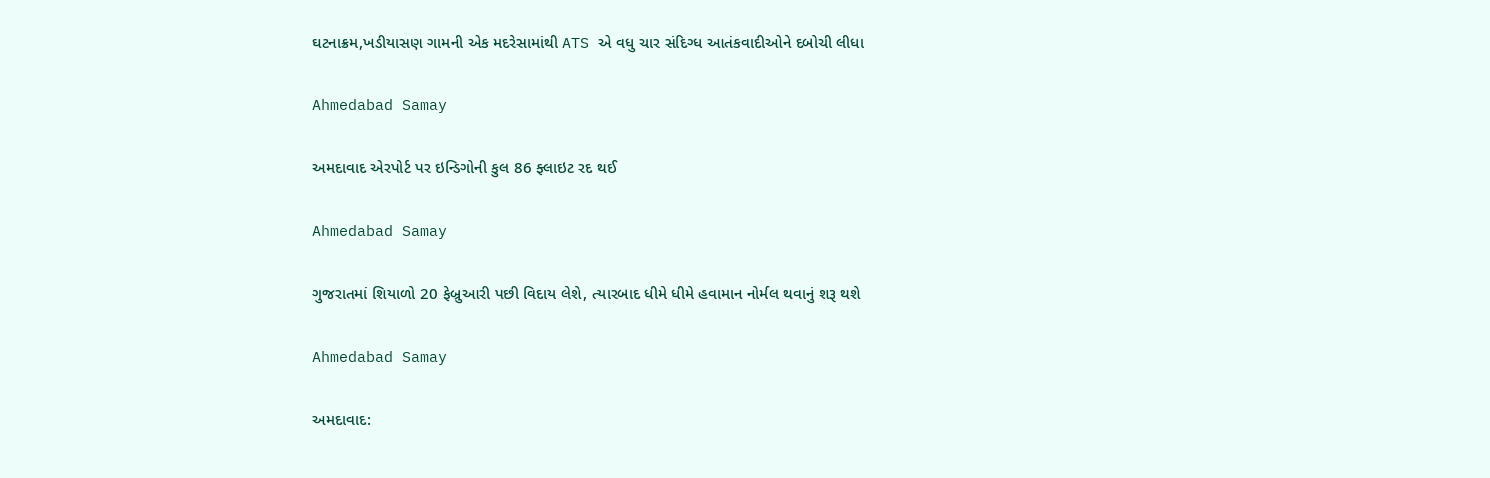ઘટનાક્રમ,ખડીયાસણ ગામની એક મદરેસામાંથી ATS એ વધુ ચાર સંદિગ્ધ આતંકવાદીઓને દબોચી લીધા

Ahmedabad Samay

અમદાવાદ એરપોર્ટ પર ઇન્ડિગોની કુલ 86 ફ્લાઇટ રદ થઈ

Ahmedabad Samay

ગુજરાતમાં શિયાળો 20 ફેબ્રુઆરી પછી વિદાય લેશે, ત્યારબાદ ધીમે ધીમે હવામાન નોર્મલ થવાનું શરૂ થશે

Ahmedabad Samay

અમદાવાદ: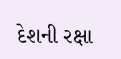દેશની રક્ષા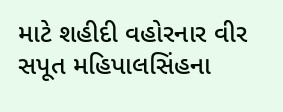માટે શહીદી વહોરનાર વીર સપૂત મહિપાલસિંહના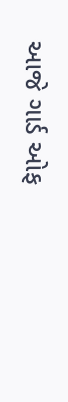આજે ગાર્ડ ઓફ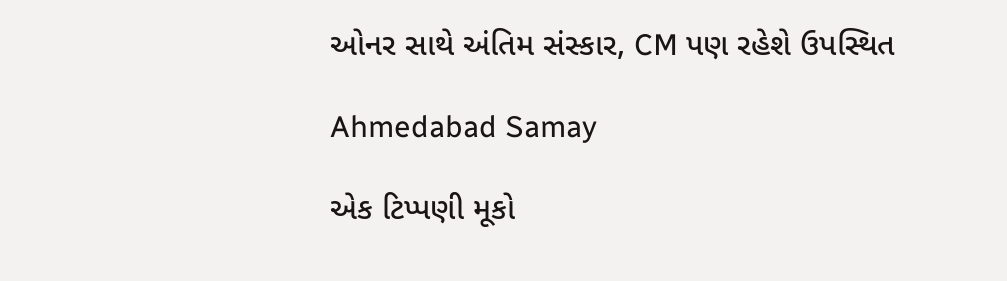ઓનર સાથે અંતિમ સંસ્કાર, CM પણ રહેશે ઉપસ્થિત

Ahmedabad Samay

એક ટિપ્પણી મૂકો